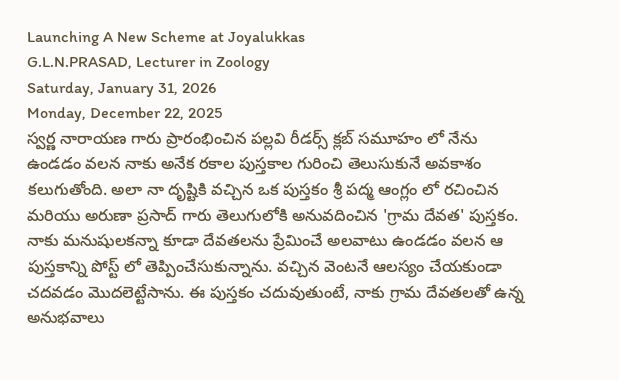Launching A New Scheme at Joyalukkas
G.L.N.PRASAD, Lecturer in Zoology
Saturday, January 31, 2026
Monday, December 22, 2025
స్వర్ణ నారాయణ గారు ప్రారంభించిన పల్లవి రీడర్స్ క్లబ్ సమూహం లో నేను ఉండడం వలన నాకు అనేక రకాల పుస్తకాల గురించి తెలుసుకునే అవకాశం కలుగుతోంది. అలా నా దృష్టికి వచ్చిన ఒక పుస్తకం శ్రీ పద్మ ఆంగ్లం లో రచించిన మరియు అరుణా ప్రసాద్ గారు తెలుగులోకి అనువదించిన 'గ్రామ దేవత' పుస్తకం. నాకు మనుషులకన్నా కూడా దేవతలను ప్రేమించే అలవాటు ఉండడం వలన ఆ పుస్తకాన్ని పోస్ట్ లో తెప్పించేసుకున్నాను. వచ్చిన వెంటనే ఆలస్యం చేయకుండా చదవడం మొదలెట్టేసాను. ఈ పుస్తకం చదువుతుంటే, నాకు గ్రామ దేవతలతో ఉన్న అనుభవాలు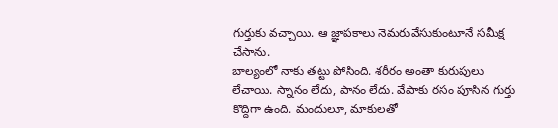గుర్తుకు వచ్చాయి. ఆ జ్ఞాపకాలు నెమరువేసుకుంటూనే సమీక్ష చేసాను.
బాల్యంలో నాకు తట్టు పోసింది. శరీరం అంతా కురుపులు లేచాయి. స్నానం లేదు, పానం లేదు. వేపాకు రసం పూసిన గుర్తు కొద్దిగా ఉంది. మందులూ, మాకులతో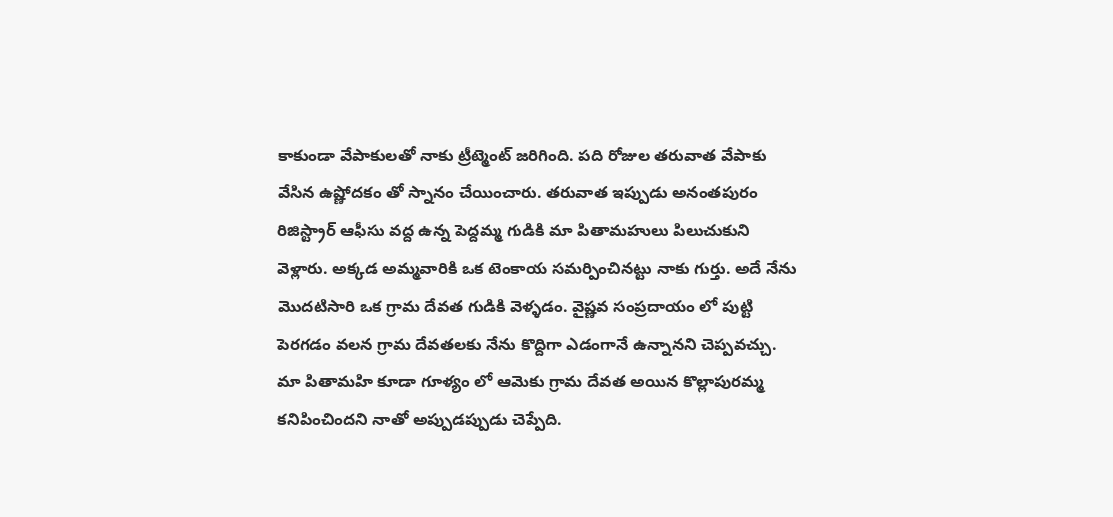కాకుండా వేపాకులతో నాకు ట్రీట్మెంట్ జరిగింది. పది రోజుల తరువాత వేపాకు వేసిన ఉష్ణోదకం తో స్నానం చేయించారు. తరువాత ఇప్పుడు అనంతపురం రిజిస్ట్రార్ ఆఫీసు వద్ద ఉన్న పెద్దమ్మ గుడికి మా పితామహులు పిలుచుకుని వెళ్లారు. అక్కడ అమ్మవారికి ఒక టెంకాయ సమర్పించినట్టు నాకు గుర్తు. అదే నేను మొదటిసారి ఒక గ్రామ దేవత గుడికి వెళ్ళడం. వైష్ణవ సంప్రదాయం లో పుట్టి పెరగడం వలన గ్రామ దేవతలకు నేను కొద్దిగా ఎడంగానే ఉన్నానని చెప్పవచ్చు. మా పితామహి కూడా గూళ్యం లో ఆమెకు గ్రామ దేవత అయిన కొల్లాపురమ్మ కనిపించిందని నాతో అప్పుడప్పుడు చెప్పేది.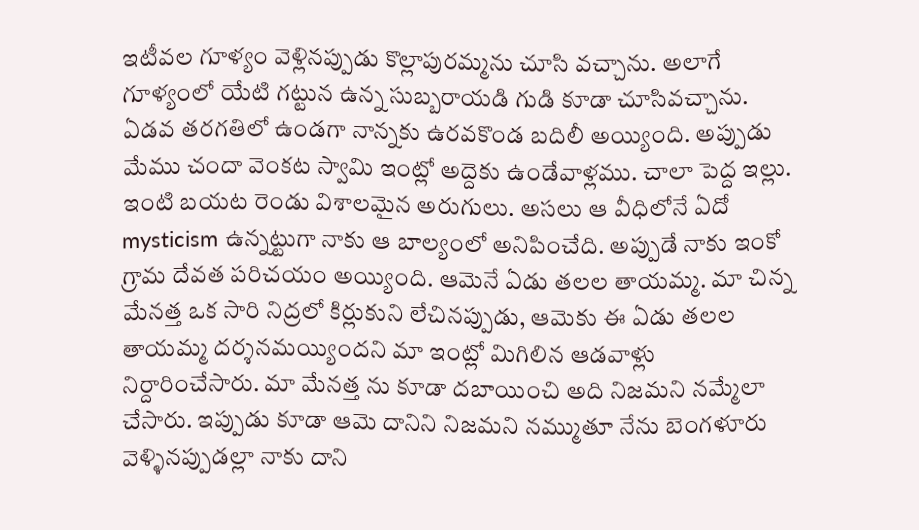ఇటీవల గూళ్యం వెళ్లినప్పుడు కొల్లాపురమ్మను చూసి వచ్చాను. అలాగే గూళ్యంలో యేటి గట్టున ఉన్న సుబ్బరాయడి గుడి కూడా చూసివచ్చాను.
ఏడవ తరగతిలో ఉండగా నాన్నకు ఉరవకొండ బదిలీ అయ్యింది. అప్పుడు మేము చందా వెంకట స్వామి ఇంట్లో అద్దెకు ఉండేవాళ్లము. చాలా పెద్ద ఇల్లు. ఇంటి బయట రెండు విశాలమైన అరుగులు. అసలు ఆ వీధిలోనే ఏదో mysticism ఉన్నట్టుగా నాకు ఆ బాల్యంలో అనిపించేది. అప్పుడే నాకు ఇంకో గ్రామ దేవత పరిచయం అయ్యింది. ఆమెనే ఏడు తలల తాయమ్మ. మా చిన్న మేనత్త ఒక సారి నిద్రలో కిర్లుకుని లేచినప్పుడు, ఆమెకు ఈ ఏడు తలల తాయమ్మ దర్శనమయ్యిందని మా ఇంట్లో మిగిలిన ఆడవాళ్లు నిర్దారించేసారు. మా మేనత్త ను కూడా దబాయించి అది నిజమని నమ్మేలా చేసారు. ఇప్పుడు కూడా ఆమె దానిని నిజమని నమ్ముతూ నేను బెంగళూరు వెళ్ళినప్పుడల్లా నాకు దాని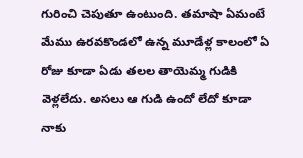గురించి చెపుతూ ఉంటుంది. తమాషా ఏమంటే మేము ఉరవకొండలో ఉన్న మూడేళ్ల కాలంలో ఏ రోజు కూడా ఏడు తలల తాయెమ్మ గుడికి వెళ్లలేదు. అసలు ఆ గుడి ఉందో లేదో కూడా నాకు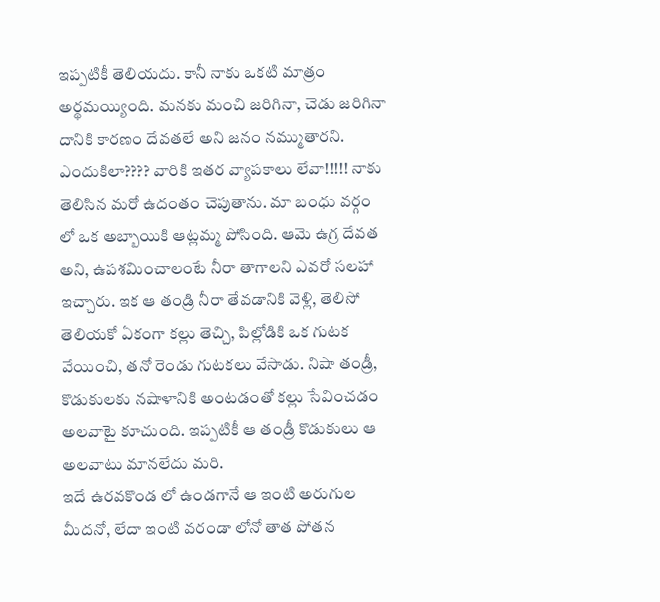ఇప్పటికీ తెలియదు. కానీ నాకు ఒకటి మాత్రం అర్థమయ్యింది. మనకు మంచి జరిగినా, చెడు జరిగినా దానికి కారణం దేవతలే అని జనం నమ్ముతారని. ఎందుకిలా???? వారికి ఇతర వ్యాపకాలు లేవా!!!!! నాకు తెలిసిన మరో ఉదంతం చెపుతాను. మా బంధు వర్గం లో ఒక అబ్బాయికి ఆట్లమ్మ పోసింది. ఆమె ఉగ్ర దేవత అని, ఉపశమించాలంటే నీరా తాగాలని ఎవరో సలహా ఇచ్చారు. ఇక ఆ తండ్రి నీరా తేవడానికి వెళ్లి, తెలిసో తెలియకో ఏకంగా కల్లు తెచ్చి, పిల్లోడికి ఒక గుటక వేయించి, తనో రెండు గుటకలు వేసాడు. నిషా తండ్రీ, కొడుకులకు నషాళానికి అంటడంతో కల్లు సేవించడం అలవాటై కూచుంది. ఇప్పటికీ ఆ తండ్రీ కొడుకులు ఆ అలవాటు మానలేదు మరి.
ఇదే ఉరవకొండ లో ఉండగానే ఆ ఇంటి అరుగుల మీదనో, లేదా ఇంటి వరండా లోనో తాత పోతన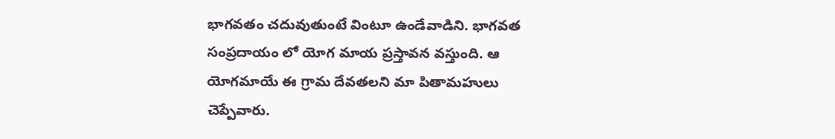భాగవతం చదువుతుంటే వింటూ ఉండేవాడిని. భాగవత సంప్రదాయం లో యోగ మాయ ప్రస్తావన వస్తుంది. ఆ యోగమాయే ఈ గ్రామ దేవతలని మా పితామహులు చెప్పేవారు.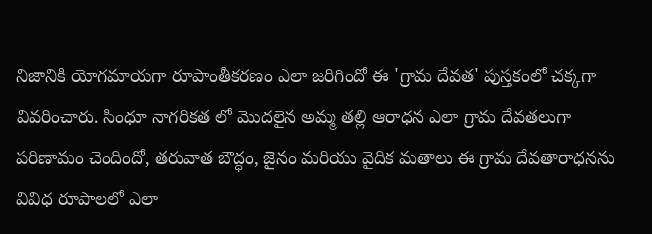నిజానికి యోగమాయగా రూపాంతీకరణం ఎలా జరిగిందో ఈ 'గ్రామ దేవత' పుస్తకంలో చక్కగా వివరించారు. సింధూ నాగరికత లో మొదలైన అమ్మ తల్లి ఆరాధన ఎలా గ్రామ దేవతలుగా పరిణామం చెందిందో, తరువాత బౌద్ధం, జైనం మరియు వైదిక మతాలు ఈ గ్రామ దేవతారాధనను వివిధ రూపాలలో ఎలా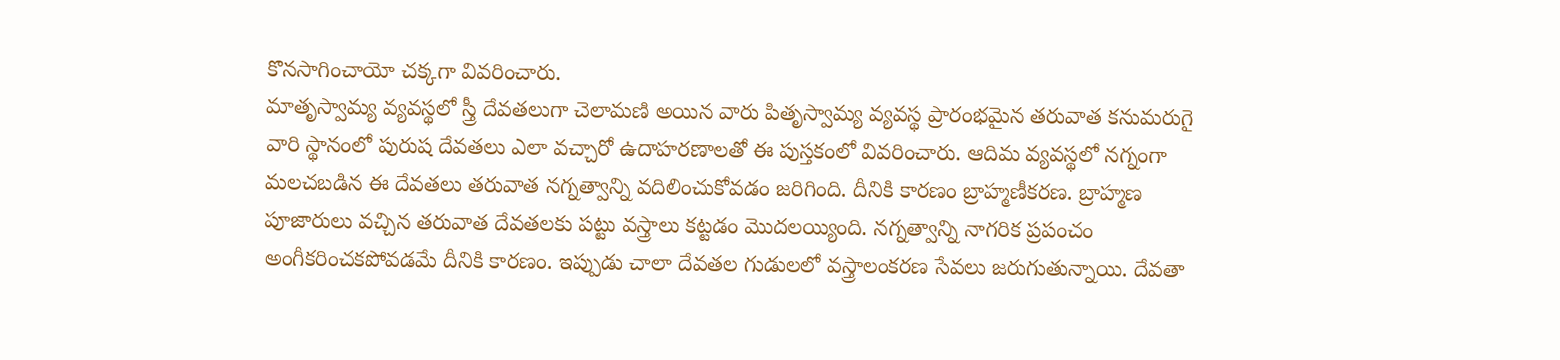కొనసాగించాయో చక్కగా వివరించారు.
మాతృస్వామ్య వ్యవస్థలో స్త్రీ దేవతలుగా చెలామణి అయిన వారు పితృస్వామ్య వ్యవస్థ ప్రారంభమైన తరువాత కనుమరుగై వారి స్థానంలో పురుష దేవతలు ఎలా వచ్చారో ఉదాహరణాలతో ఈ పుస్తకంలో వివరించారు. ఆదిమ వ్యవస్థలో నగ్నంగా మలచబడిన ఈ దేవతలు తరువాత నగ్నత్వాన్ని వదిలించుకోవడం జరిగింది. దీనికి కారణం బ్రాహ్మణీకరణ. బ్రాహ్మణ పూజారులు వచ్చిన తరువాత దేవతలకు పట్టు వస్త్రాలు కట్టడం మొదలయ్యింది. నగ్నత్వాన్ని నాగరిక ప్రపంచం అంగీకరించకపోవడమే దీనికి కారణం. ఇప్పుడు చాలా దేవతల గుడులలో వస్త్రాలంకరణ సేవలు జరుగుతున్నాయి. దేవతా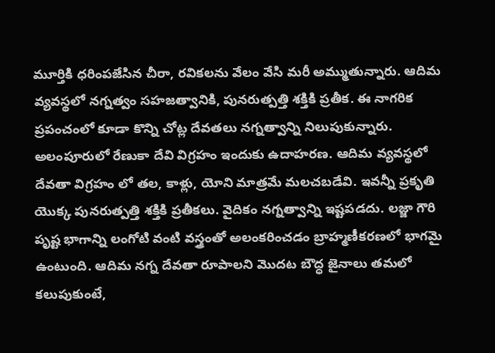మూర్తికి ధరింపజేసిన చీరా, రవికలను వేలం వేసి మరీ అమ్ముతున్నారు. ఆదిమ వ్యవస్థలో నగ్నత్వం సహజత్వానికి, పునరుత్పత్తి శక్తికి ప్రతీక. ఈ నాగరిక ప్రపంచంలో కూడా కొన్ని చోట్ల దేవతలు నగ్నత్వాన్ని నిలుపుకున్నారు. అలంపూరులో రేణుకా దేవి విగ్రహం ఇందుకు ఉదాహరణ. ఆదిమ వ్యవస్థలో దేవతా విగ్రహం లో తల, కాళ్లు, యోని మాత్రమే మలచబడేవి. ఇవన్నీ ప్రకృతి యొక్క పునరుత్పత్తి శక్తికి ప్రతీకలు. వైదికం నగ్నత్వాన్ని ఇష్టపడదు. లజ్జా గౌరి పృష్ట భాగాన్ని లంగోటి వంటి వస్త్రంతో అలంకరించడం బ్రాహ్మణీకరణలో భాగమై ఉంటుంది. ఆదిమ నగ్న దేవతా రూపాలని మొదట బౌద్ధ జైనాలు తమలో కలుపుకుంటే,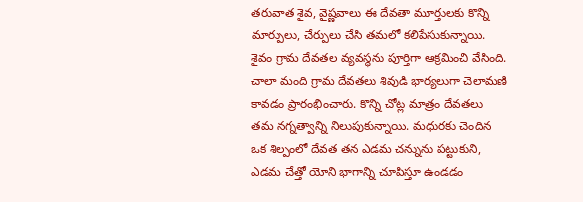తరువాత శైవ, వైష్ణవాలు ఈ దేవతా మూర్తులకు కొన్ని మార్పులు, చేర్పులు చేసి తమలో కలిపేసుకున్నాయి. శైవం గ్రామ దేవతల వ్యవస్థను పూర్తిగా ఆక్రమించి వేసింది. చాలా మంది గ్రామ దేవతలు శివుడి భార్యలుగా చెలామణి కావడం ప్రారంభించారు. కొన్ని చోట్ల మాత్రం దేవతలు తమ నగ్నత్వాన్ని నిలుపుకున్నాయి. మధురకు చెందిన ఒక శిల్పంలో దేవత తన ఎడమ చన్నును పట్టుకుని, ఎడమ చేత్తో యోని భాగాన్ని చూపిస్తూ ఉండడం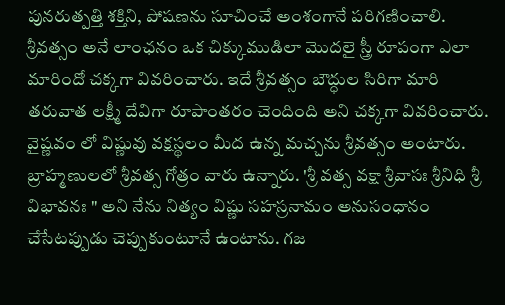పునరుత్పత్తి శక్తిని, పోషణను సూచించే అంశంగానే పరిగణించాలి.
శ్రీవత్సం అనే లాంఛనం ఒక చిక్కుముడిలా మొదలై స్త్రీ రూపంగా ఎలా మారిందో చక్కగా వివరించారు. ఇదే శ్రీవత్సం బౌద్ధుల సిరిగా మారి తరువాత లక్ష్మీ దేవిగా రూపాంతరం చెందింది అని చక్కగా వివరించారు. వైష్ణవం లో విష్ణువు వక్షస్థలం మీద ఉన్న మచ్చను శ్రీవత్సం అంటారు. బ్రాహ్మణులలో శ్రీవత్స గోత్రం వారు ఉన్నారు. 'శ్రీ వత్స వక్షా శ్రీవాసః శ్రీనిధి శ్రీ విభావనః " అని నేను నిత్యం విష్ణు సహస్రనామం అనుసంధానం చేసేటప్పుడు చెప్పుకుంటూనే ఉంటాను. గజ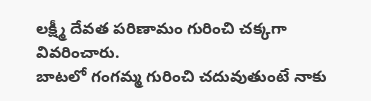లక్ష్మీ దేవత పరిణామం గురించి చక్కగా వివరించారు.
బాటలో గంగమ్మ గురించి చదువుతుంటే నాకు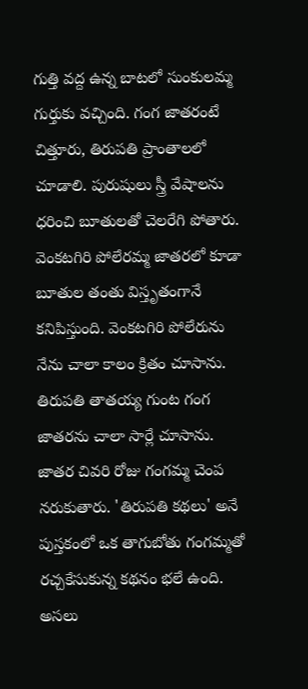గుత్తి వద్ద ఉన్న బాటలో సుంకులమ్మ గుర్తుకు వచ్చింది. గంగ జాతరంటే చిత్తూరు, తిరుపతి ప్రాంతాలలో చూడాలి. పురుషులు స్త్రీ వేషాలను ధరించి బూతులతో చెలరేగి పోతారు. వెంకటగిరి పోలేరమ్మ జాతరలో కూడా బూతుల తంతు విస్తృతంగానే కనిపిస్తుంది. వెంకటగిరి పోలేరును నేను చాలా కాలం క్రితం చూసాను. తిరుపతి తాతయ్య గుంట గంగ జాతరను చాలా సార్లే చూసాను. జాతర చివరి రోజు గంగమ్మ చెంప నరుకుతారు. 'తిరుపతి కథలు' అనే పుస్తకంలో ఒక తాగుబోతు గంగమ్మతో రచ్చకేసుకున్న కథనం భలే ఉంది. అసలు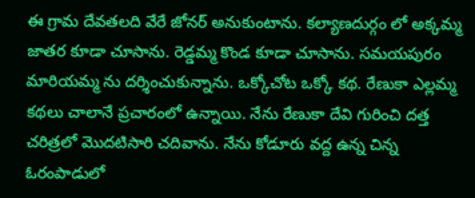ఈ గ్రామ దేవతలది వేరే జోనర్ అనుకుంటాను. కల్యాణదుర్గం లో అక్కమ్మ జాతర కూడా చూసాను. రెడ్డమ్మ కొండ కూడా చూసాను. సమయపురం మారియమ్మ ను దర్శించుకున్నాను. ఒక్కోచోట ఒక్కో కథ. రేణుకా ఎల్లమ్మ కథలు చాలానే ప్రచారంలో ఉన్నాయి. నేను రేణుకా దేవి గురించి దత్త చరిత్రలో మొదటిసారి చదివాను. నేను కోడూరు వద్ద ఉన్న చిన్న ఓరంపాడులో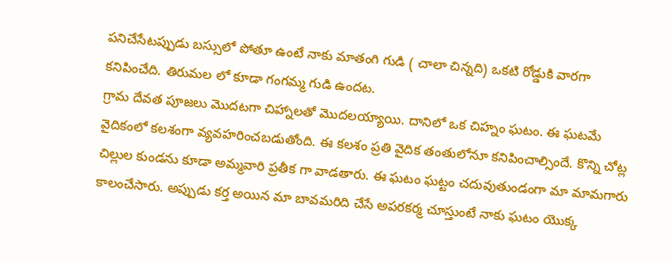పనిచేసేటప్పుడు బస్సులో పోతూ ఉంటే నాకు మాతంగి గుడి ( చాలా చిన్నది) ఒకటి రోడ్డుకి వారగా కనిపించేది. తిరుమల లో కూడా గంగమ్మ గుడి ఉందట.
గ్రామ దేవత పూజలు మొదటగా చిహ్నాలతో మొదలయ్యాయి. దానిలో ఒక చిహ్నం ఘటం. ఈ ఘటమే వైదికంలో కలశంగా వ్యవహరించబడుతోంది. ఈ కలశం ప్రతి వైదిక తంతులోనూ కనిపించాల్సిందే. కొన్ని చోట్ల చిల్లుల కుండను కూడా అమ్మవారి ప్రతీక గా వాడతారు. ఈ ఘటం ఘట్టం చదువుతుండంగా మా మామగారు కాలంచేసారు. అప్పుడు కర్త అయిన మా బావమరిది చేసే అపరకర్మ చూస్తుంటే నాకు ఘటం యొక్క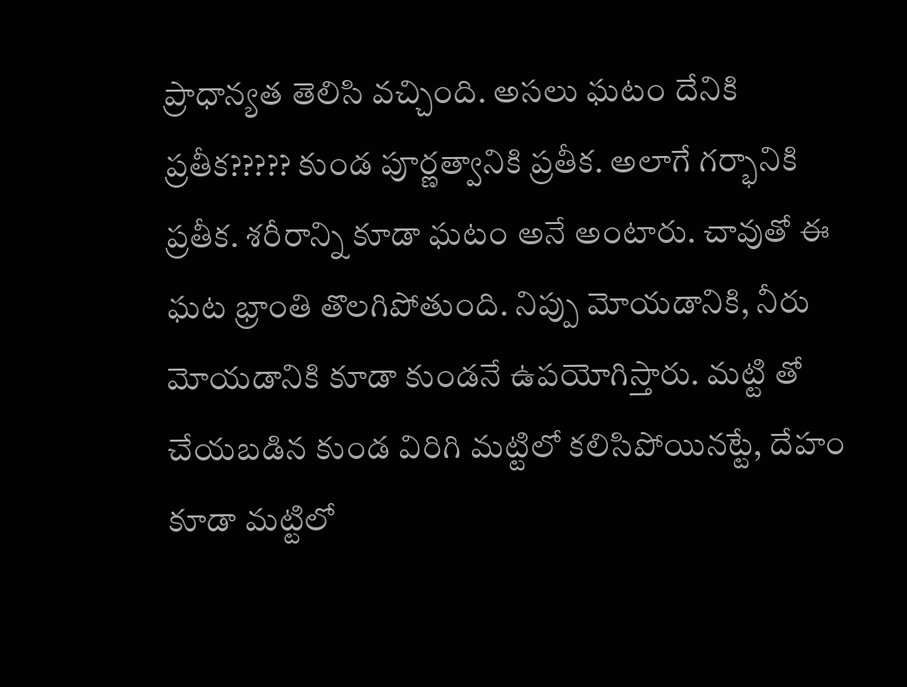ప్రాధాన్యత తెలిసి వచ్చింది. అసలు ఘటం దేనికి ప్రతీక????? కుండ పూర్ణత్వానికి ప్రతీక. అలాగే గర్భానికి ప్రతీక. శరీరాన్ని కూడా ఘటం అనే అంటారు. చావుతో ఈ ఘట భ్రాంతి తొలగిపోతుంది. నిప్పు మోయడానికి, నీరు మోయడానికి కూడా కుండనే ఉపయోగిస్తారు. మట్టి తో చేయబడిన కుండ విరిగి మట్టిలో కలిసిపోయినట్టే, దేహం కూడా మట్టిలో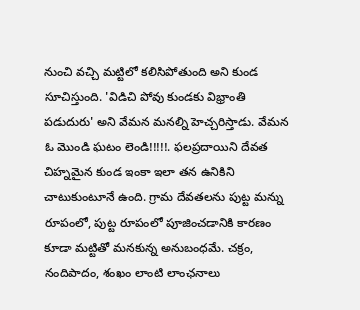నుంచి వచ్చి మట్టిలో కలిసిపోతుంది అని కుండ సూచిస్తుంది. 'విడిచి పోవు కుండకు విభ్రాంతి పడుదురు' అని వేమన మనల్ని హెచ్చరిస్తాడు. వేమన ఓ మొండి ఘటం లెండి!!!!!. ఫలప్రదాయిని దేవత చిహ్నమైన కుండ ఇంకా ఇలా తన ఉనికిని చాటుకుంటూనే ఉంది. గ్రామ దేవతలను పుట్ట మన్ను రూపంలో, పుట్ట రూపంలో పూజించడానికి కారణం కూడా మట్టితో మనకున్న అనుబంధమే. చక్రం, నందిపాదం, శంఖం లాంటి లాంఛనాలు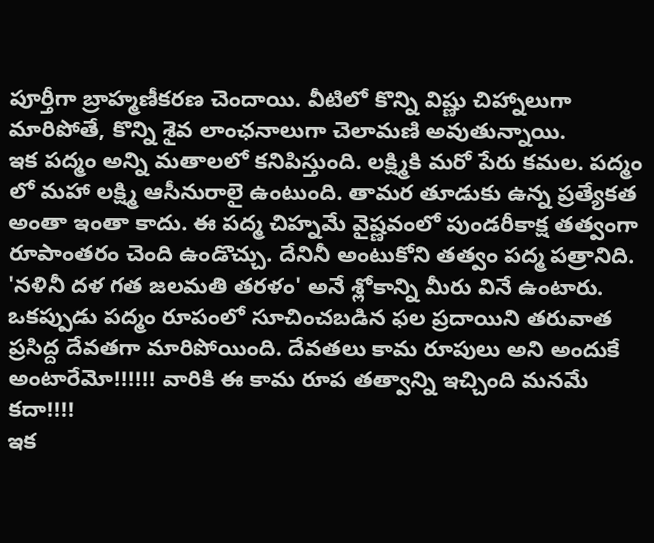పూర్తీగా బ్రాహ్మణీకరణ చెందాయి. వీటిలో కొన్ని విష్ణు చిహ్నాలుగా మారిపోతే, కొన్ని శైవ లాంఛనాలుగా చెలామణి అవుతున్నాయి.
ఇక పద్మం అన్ని మతాలలో కనిపిస్తుంది. లక్ష్మికి మరో పేరు కమల. పద్మం లో మహా లక్ష్మి ఆసీనురాలై ఉంటుంది. తామర తూడుకు ఉన్న ప్రత్యేకత అంతా ఇంతా కాదు. ఈ పద్మ చిహ్నమే వైష్ణవంలో పుండరీకాక్ష తత్వంగా రూపాంతరం చెంది ఉండొచ్చు. దేనినీ అంటుకోని తత్వం పద్మ పత్రానిది. 'నళినీ దళ గత జలమతి తరళం' అనే శ్లోకాన్ని మీరు వినే ఉంటారు. ఒకప్పుడు పద్మం రూపంలో సూచించబడిన ఫల ప్రదాయిని తరువాత ప్రసిద్ద దేవతగా మారిపోయింది. దేవతలు కామ రూపులు అని అందుకే అంటారేమో!!!!!! వారికి ఈ కామ రూప తత్వాన్ని ఇచ్చింది మనమే కదా!!!!
ఇక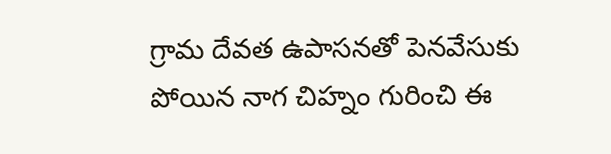గ్రామ దేవత ఉపాసనతో పెనవేసుకు పోయిన నాగ చిహ్నం గురించి ఈ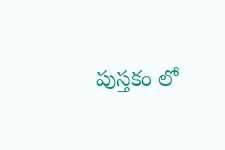పుస్తకం లో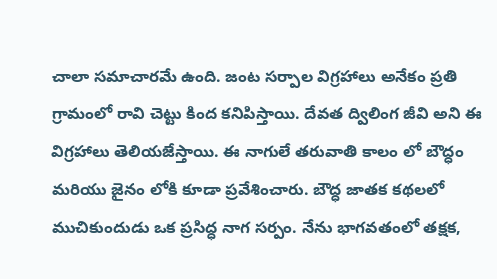చాలా సమాచారమే ఉంది. జంట సర్పాల విగ్రహాలు అనేకం ప్రతి గ్రామంలో రావి చెట్టు కింద కనిపిస్తాయి. దేవత ద్విలింగ జీవి అని ఈ విగ్రహాలు తెలియజేస్తాయి. ఈ నాగులే తరువాతి కాలం లో బౌద్ధం మరియు జైనం లోకి కూడా ప్రవేశించారు. బౌద్ధ జాతక కథలలో ముచికుందుడు ఒక ప్రసిద్ధ నాగ సర్పం. నేను భాగవతంలో తక్షక,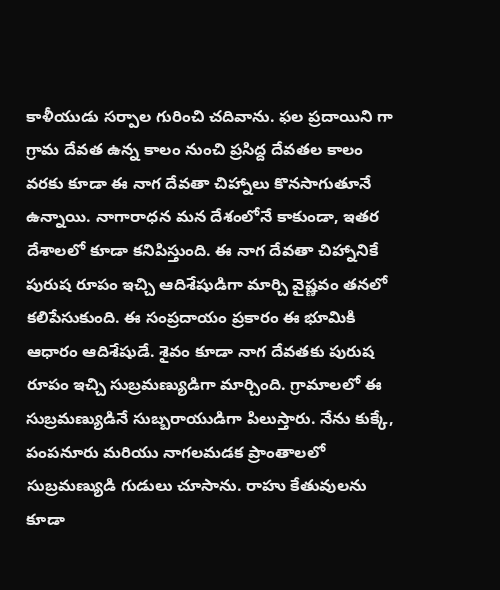కాళీయుడు సర్పాల గురించి చదివాను. ఫల ప్రదాయిని గా గ్రామ దేవత ఉన్న కాలం నుంచి ప్రసిద్ద దేవతల కాలం వరకు కూడా ఈ నాగ దేవతా చిహ్నాలు కొనసాగుతూనే ఉన్నాయి. నాగారాధన మన దేశంలోనే కాకుండా, ఇతర దేశాలలో కూడా కనిపిస్తుంది. ఈ నాగ దేవతా చిహ్నానికే పురుష రూపం ఇచ్చి ఆదిశేషుడిగా మార్చి వైష్ణవం తనలో కలిపేసుకుంది. ఈ సంప్రదాయం ప్రకారం ఈ భూమికి ఆధారం ఆదిశేషుడే. శైవం కూడా నాగ దేవతకు పురుష రూపం ఇచ్చి సుబ్రమణ్యుడిగా మార్చింది. గ్రామాలలో ఈ సుబ్రమణ్యుడినే సుబ్బరాయుడిగా పిలుస్తారు. నేను కుక్కే, పంపనూరు మరియు నాగలమడక ప్రాంతాలలో సుబ్రమణ్యుడి గుడులు చూసాను. రాహు కేతువులను కూడా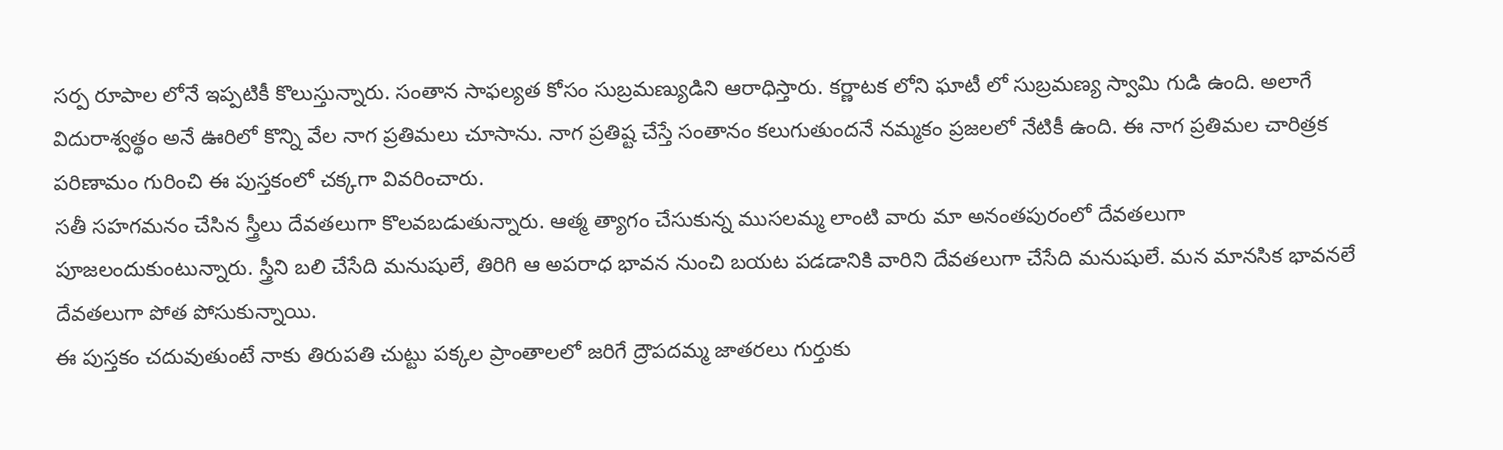సర్ప రూపాల లోనే ఇప్పటికీ కొలుస్తున్నారు. సంతాన సాఫల్యత కోసం సుబ్రమణ్యుడిని ఆరాధిస్తారు. కర్ణాటక లోని ఘాటీ లో సుబ్రమణ్య స్వామి గుడి ఉంది. అలాగే విదురాశ్వత్థం అనే ఊరిలో కొన్ని వేల నాగ ప్రతిమలు చూసాను. నాగ ప్రతిష్ట చేస్తే సంతానం కలుగుతుందనే నమ్మకం ప్రజలలో నేటికీ ఉంది. ఈ నాగ ప్రతిమల చారిత్రక పరిణామం గురించి ఈ పుస్తకంలో చక్కగా వివరించారు.
సతీ సహగమనం చేసిన స్త్రీలు దేవతలుగా కొలవబడుతున్నారు. ఆత్మ త్యాగం చేసుకున్న ముసలమ్మ లాంటి వారు మా అనంతపురంలో దేవతలుగా పూజలందుకుంటున్నారు. స్త్రీని బలి చేసేది మనుషులే, తిరిగి ఆ అపరాధ భావన నుంచి బయట పడడానికి వారిని దేవతలుగా చేసేది మనుషులే. మన మానసిక భావనలే దేవతలుగా పోత పోసుకున్నాయి.
ఈ పుస్తకం చదువుతుంటే నాకు తిరుపతి చుట్టు పక్కల ప్రాంతాలలో జరిగే ద్రౌపదమ్మ జాతరలు గుర్తుకు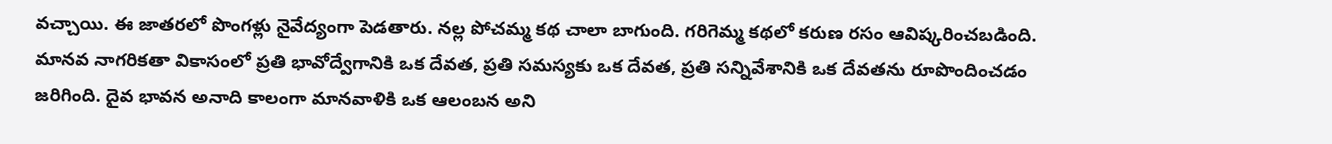వచ్చాయి. ఈ జాతరలో పొంగళ్లు నైవేద్యంగా పెడతారు. నల్ల పోచమ్మ కథ చాలా బాగుంది. గరిగెమ్మ కథలో కరుణ రసం ఆవిష్కరించబడింది. మానవ నాగరికతా వికాసంలో ప్రతి భావోద్వేగానికి ఒక దేవత, ప్రతి సమస్యకు ఒక దేవత, ప్రతి సన్నివేశానికి ఒక దేవతను రూపొందించడం జరిగింది. దైవ భావన అనాది కాలంగా మానవాళికి ఒక ఆలంబన అని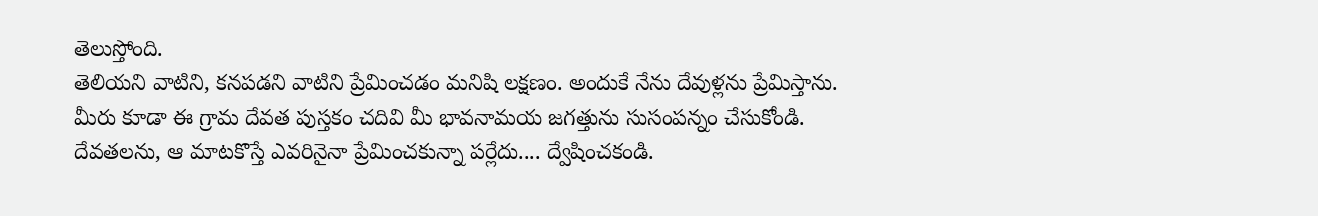తెలుస్తోంది.
తెలియని వాటిని, కనపడని వాటిని ప్రేమించడం మనిషి లక్షణం. అందుకే నేను దేవుళ్లను ప్రేమిస్తాను. మీరు కూడా ఈ గ్రామ దేవత పుస్తకం చదివి మీ భావనామయ జగత్తును సుసంపన్నం చేసుకోండి. దేవతలను, ఆ మాటకొస్తే ఎవరినైనా ప్రేమించకున్నా పర్లేదు.... ద్వేషించకండి.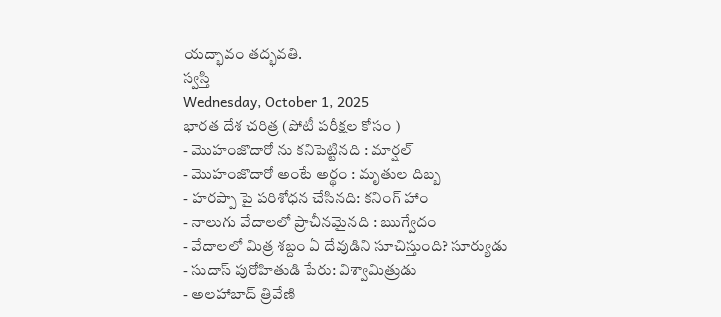యద్భావం తద్భవతి.
స్వస్తి
Wednesday, October 1, 2025
భారత దేశ చరిత్ర (పోటీ పరీక్షల కోసం )
- మొహంజొదారో ను కనిపెట్టినది : మార్షల్
- మొహంజొదారో అంటే అర్థం : మృతుల దిబ్బ
- హరప్పా పై పరిశోధన చేసినది: కనింగ్ హాం
- నాలుగు వేదాలలో ప్రాచీనమైనది : ఋగ్వేదం
- వేదాలలో మిత్ర శబ్దం ఏ దేవుడిని సూచిస్తుంది? సూర్యుడు
- సుదాస్ పురోహితుడి పేరు: విశ్వామిత్రుడు
- అలహాబాద్ త్రివేణి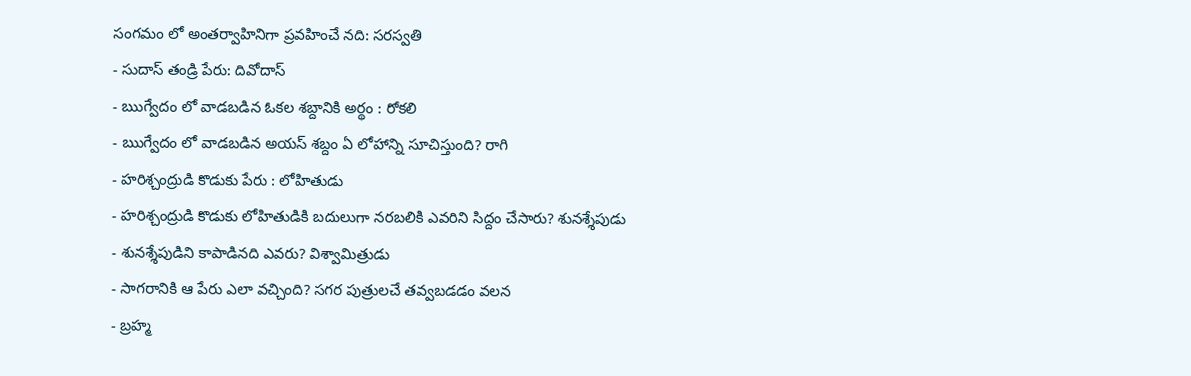సంగమం లో అంతర్వాహినిగా ప్రవహించే నది: సరస్వతి
- సుదాస్ తండ్రి పేరు: దివోదాస్
- ఋగ్వేదం లో వాడబడిన ఓకల శబ్దానికి అర్థం : రోకలి
- ఋగ్వేదం లో వాడబడిన అయస్ శబ్దం ఏ లోహాన్ని సూచిస్తుంది? రాగి
- హరిశ్చంద్రుడి కొడుకు పేరు : లోహితుడు
- హరిశ్చంద్రుడి కొడుకు లోహితుడికి బదులుగా నరబలికి ఎవరిని సిద్దం చేసారు? శునశ్శేపుడు
- శునశ్శేపుడిని కాపాడినది ఎవరు? విశ్వామిత్రుడు
- సాగరానికి ఆ పేరు ఎలా వచ్చింది? సగర పుత్రులచే తవ్వబడడం వలన
- బ్రహ్మ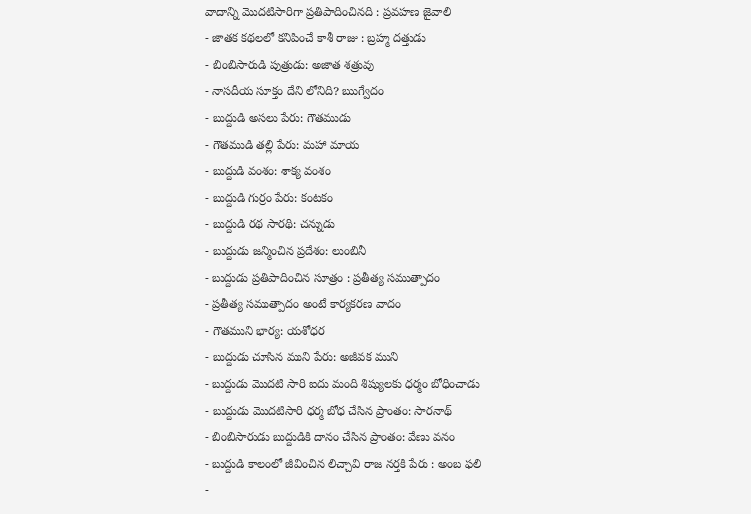వాదాన్ని మొదటిసారిగా ప్రతిపాదించినది : ప్రవహణ జైవాలి
- జాతక కథలలో కనిపించే కాశీ రాజు : బ్రహ్మ దత్తుడు
- బింబిసారుడి పుత్రుడు: అజాత శత్రువు
- నాసదీయ సూక్తం దేని లోనిది? ఋగ్వేదం
- బుద్దుడి అసలు పేరు: గౌతముడు
- గౌతముడి తల్లి పేరు: మహా మాయ
- బుద్దుడి వంశం: శాక్య వంశం
- బుద్దుడి గుర్రం పేరు: కంటకం
- బుద్దుడి రథ సారథి: చన్నుడు
- బుద్దుడు జన్మించిన ప్రదేశం: లుంబినీ
- బుద్దుడు ప్రతిపాదించిన సూత్రం : ప్రతీత్య సముత్పాదం
- ప్రతీత్య సముత్పాదం అంటే కార్యకరణ వాదం
- గౌతముని భార్య: యశోధర
- బుద్దుడు చూసిన ముని పేరు: అజీవక ముని
- బుద్దుడు మొదటి సారి ఐదు మంది శిష్యులకు ధర్మం బోధించాడు
- బుద్దుడు మొదటిసారి ధర్మ బోధ చేసిన ప్రాంతం: సారనాథ్
- బింబిసారుడు బుద్దుడికి దానం చేసిన ప్రాంతం: వేణు వనం
- బుద్దుడి కాలంలో జీవించిన లిచ్చావి రాజ నర్తకి పేరు : అంబ ఫలి
-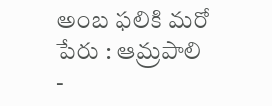అంబ ఫలికి మరో పేరు : ఆమ్రపాలి
-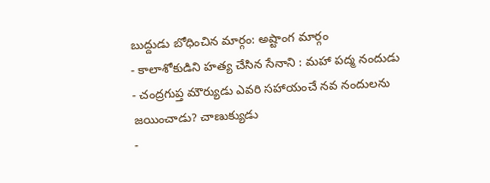బుద్దుడు బోధించిన మార్గం: అష్టాంగ మార్గం
- కాలాశోకుడిని హత్య చేసిన సేనాని : మహా పద్మ నందుడు
- చంద్రగుప్త మౌర్యుడు ఎవరి సహాయంచే నవ నందులను జయించాడు? చాణుక్యుడు
-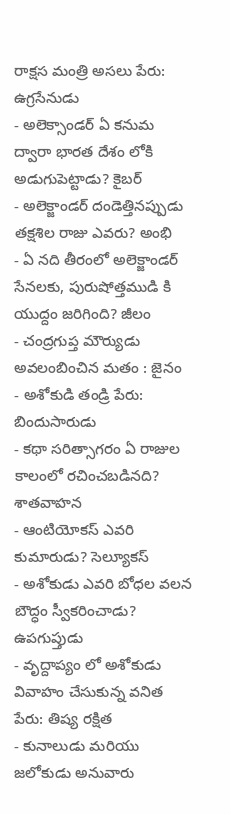రాక్షస మంత్రి అసలు పేరు: ఉగ్రసేనుడు
- అలెక్సాండర్ ఏ కనుమ ద్వారా భారత దేశం లోకి అడుగుపెట్టాడు? కైబర్
- అలెక్జాండర్ దండెత్తినప్పుడు తక్షశిల రాజు ఎవరు? అంభి
- ఏ నది తీరంలో అలెక్జాండర్ సేనలకు, పురుషోత్తముడి కి యుద్దం జరిగింది? జీలం
- చంద్రగుప్త మౌర్యుడు అవలంబించిన మతం : జైనం
- అశోకుడి తండ్రి పేరు: బిందుసారుడు
- కథా సరిత్సాగరం ఏ రాజుల కాలంలో రచించబడినది? శాతవాహన
- ఆంటియోకస్ ఎవరి కుమారుడు? సెల్యూకస్
- అశోకుడు ఎవరి బోధల వలన బౌద్ధం స్వీకరించాడు? ఉపగుప్తుడు
- వృద్దాప్యం లో అశోకుడు వివాహం చేసుకున్న వనిత పేరు: తిష్య రక్షిత
- కునాలుడు మరియు జలోకుడు అనువారు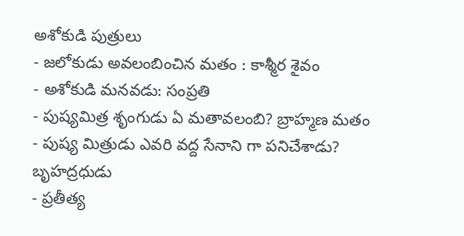అశోకుడి పుత్రులు
- జలోకుడు అవలంబించిన మతం : కాశ్మీర శైవం
- అశోకుడి మనవడు: సంప్రతి
- పుష్యమిత్ర శృంగుడు ఏ మతావలంబి? బ్రాహ్మణ మతం
- పుష్య మిత్రుడు ఎవరి వద్ద సేనాని గా పనిచేశాడు? బృహద్రధుడు
- ప్రతీత్య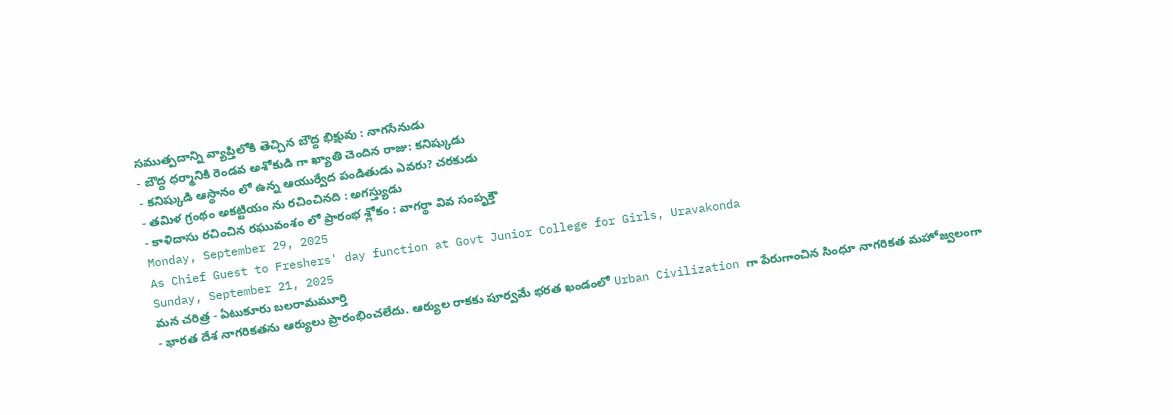సముత్పదాన్ని వ్యాప్తిలోకి తెచ్చిన బౌద్ద భిక్షువు : నాగసేనుడు
- బౌద్ద ధర్మానికి రెండవ అశోకుడి గా ఖ్యాతి చెందిన రాజు: కనిష్కుడు
- కనిష్కుడి ఆస్థానం లో ఉన్న ఆయుర్వేద పండితుడు ఎవరు? చరకుడు
- తమిళ గ్రంథం అకట్టియం ను రచించినది : అగస్త్యుడు
- కాళిదాసు రచించిన రఘువంశం లో ప్రారంభ శ్లోకం : వాగర్థా వివ సంపృక్తౌ
Monday, September 29, 2025
As Chief Guest to Freshers' day function at Govt Junior College for Girls, Uravakonda
Sunday, September 21, 2025
మన చరిత్ర - ఏటుకూరు బలరామమూర్తి
- భారత దేశ నాగరికతను ఆర్యులు ప్రారంభించలేదు. ఆర్యుల రాకకు పూర్వమే భరత ఖండంలో Urban Civilization గా పేరుగాంచిన సింధూ నాగరికత మహోజ్వలంగా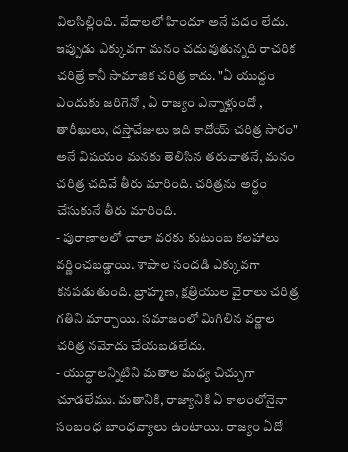విలసిల్లింది. వేదాలలో హిందూ అనే పదం లేదు. ఇప్పుడు ఎక్కువగా మనం చదువుతున్నది రాచరిక చరిత్రే కానీ సామాజిక చరిత్ర కాదు. "ఏ యుద్దం ఎందుకు జరిగెనో , ఏ రాజ్యం ఎన్నాళ్లుందో , తారీఖులు, దస్తావేజులు ఇది కాదోయ్ చరిత్ర సారం" అనే విషయం మనకు తెలిసిన తరువాతనే, మనం చరిత్ర చదివే తీరు మారింది. చరిత్రను అర్థం చేసుకునే తీరు మారింది.
- పురాణాలలో చాలా వరకు కుటుంబ కలహాలు వర్ణించబడ్డాయి. శాపాల సందడి ఎక్కువగా కనపడుతుంది. బ్రాహ్మణ, క్షత్రియుల వైరాలు చరిత్ర గతిని మార్చాయి. సమాజంలో మిగిలిన వర్ణాల చరిత్ర నమోదు చేయబడలేదు.
- యుద్ధాలన్నిటిని మతాల మధ్య చిచ్చుగా చూడలేము. మతానికి, రాజ్యానికి ఏ కాలంలోనైనా సంబంధ బాంధవ్యాలు ఉంటాయి. రాజ్యం ఏదో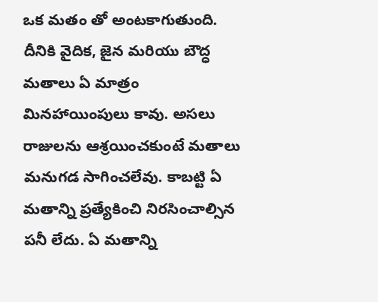ఒక మతం తో అంటకాగుతుంది. దీనికి వైదిక, జైన మరియు బౌద్ధ మతాలు ఏ మాత్రం మినహాయింపులు కావు. అసలు రాజులను ఆశ్రయించకుంటే మతాలు మనుగడ సాగించలేవు. కాబట్టి ఏ మతాన్ని ప్రత్యేకించి నిరసించాల్సిన పనీ లేదు. ఏ మతాన్ని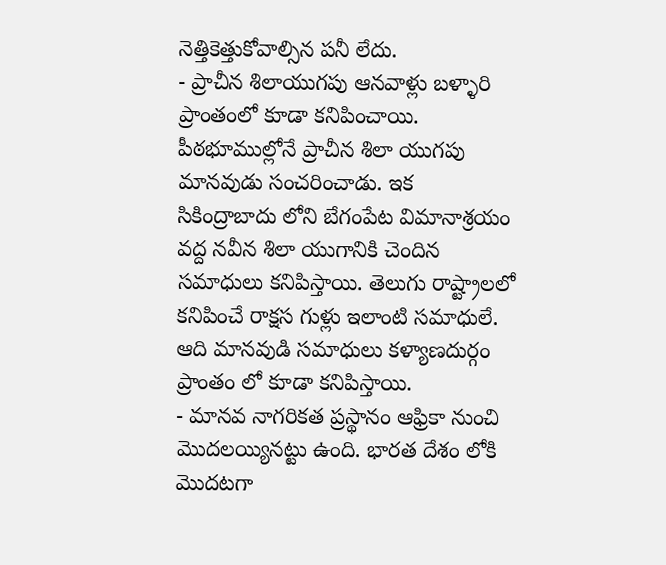నెత్తికెత్తుకోవాల్సిన పనీ లేదు.
- ప్రాచీన శిలాయుగపు ఆనవాళ్లు బళ్ళారి ప్రాంతంలో కూడా కనిపించాయి. పీఠభూముల్లోనే ప్రాచీన శిలా యుగపు మానవుడు సంచరించాడు. ఇక సికింద్రాబాదు లోని బేగంపేట విమానాశ్రయం వద్ద నవీన శిలా యుగానికి చెందిన సమాధులు కనిపిస్తాయి. తెలుగు రాష్ట్రాలలో కనిపించే రాక్షస గుళ్లు ఇలాంటి సమాధులే. ఆది మానవుడి సమాధులు కళ్యాణదుర్గం ప్రాంతం లో కూడా కనిపిస్తాయి.
- మానవ నాగరికత ప్రస్థానం ఆఫ్రికా నుంచి మొదలయ్యినట్టు ఉంది. భారత దేశం లోకి మొదటగా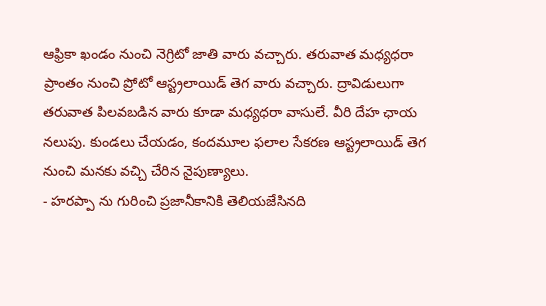ఆఫ్రికా ఖండం నుంచి నెగ్రిటో జాతి వారు వచ్చారు. తరువాత మధ్యధరా ప్రాంతం నుంచి ప్రోటో ఆస్ట్రలాయిడ్ తెగ వారు వచ్చారు. ద్రావిడులుగా తరువాత పిలవబడిన వారు కూడా మధ్యధరా వాసులే. వీరి దేహ ఛాయ నలుపు. కుండలు చేయడం, కందమూల ఫలాల సేకరణ ఆస్ట్రలాయిడ్ తెగ నుంచి మనకు వచ్చి చేరిన నైపుణ్యాలు.
- హరప్పా ను గురించి ప్రజానీకానికి తెలియజేసినది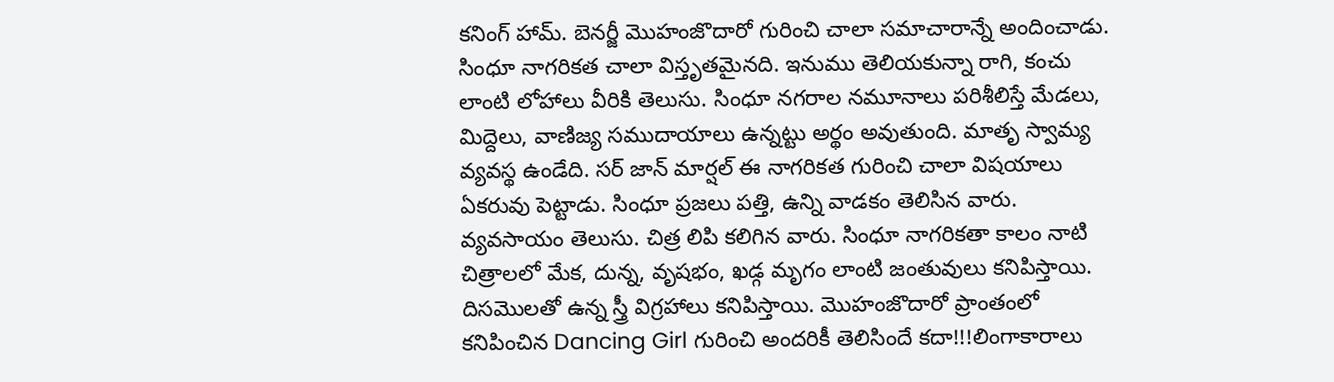కనింగ్ హామ్. బెనర్జీ మొహంజొదారో గురించి చాలా సమాచారాన్నే అందించాడు. సింధూ నాగరికత చాలా విస్తృతమైనది. ఇనుము తెలియకున్నా రాగి, కంచు లాంటి లోహాలు వీరికి తెలుసు. సింధూ నగరాల నమూనాలు పరిశీలిస్తే మేడలు, మిద్దెలు, వాణిజ్య సముదాయాలు ఉన్నట్టు అర్థం అవుతుంది. మాతృ స్వామ్య వ్యవస్థ ఉండేది. సర్ జాన్ మార్షల్ ఈ నాగరికత గురించి చాలా విషయాలు ఏకరువు పెట్టాడు. సింధూ ప్రజలు పత్తి, ఉన్ని వాడకం తెలిసిన వారు. వ్యవసాయం తెలుసు. చిత్ర లిపి కలిగిన వారు. సింధూ నాగరికతా కాలం నాటి చిత్రాలలో మేక, దున్న, వృషభం, ఖడ్గ మృగం లాంటి జంతువులు కనిపిస్తాయి. దిసమొలతో ఉన్న స్త్రీ విగ్రహాలు కనిపిస్తాయి. మొహంజొదారో ప్రాంతంలో కనిపించిన Dancing Girl గురించి అందరికీ తెలిసిందే కదా!!!లింగాకారాలు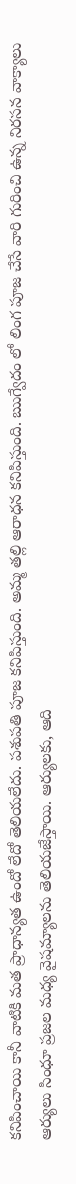కనిపించాయి కానీ వాటికి మత ప్రాధాన్యత ఉందో లేదో తెలియలేదు. పశుపతి పూజ కనిపిస్తుంది. అమ్మ తల్లి ఆరాధన కనిపిస్తుంది. ఋగ్వేదం లో లింగ పూజ చేసే వారి గురించి ఉన్న నిరసన వాక్యాలు ఆర్యులు సింధూ ప్రజల మధ్య వైషమ్యాలను తెలియజేస్తాయి. ఆర్యులకు, ఆది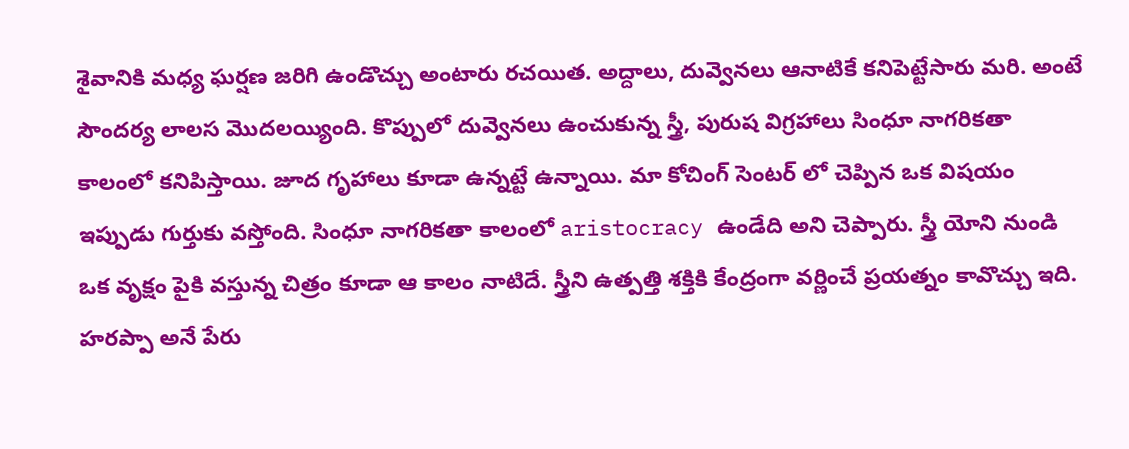శైవానికి మధ్య ఘర్షణ జరిగి ఉండొచ్చు అంటారు రచయిత. అద్దాలు, దువ్వెనలు ఆనాటికే కనిపెట్టేసారు మరి. అంటే సౌందర్య లాలస మొదలయ్యింది. కొప్పులో దువ్వెనలు ఉంచుకున్న స్త్రీ, పురుష విగ్రహాలు సింధూ నాగరికతా కాలంలో కనిపిస్తాయి. జూద గృహాలు కూడా ఉన్నట్టే ఉన్నాయి. మా కోచింగ్ సెంటర్ లో చెప్పిన ఒక విషయం ఇప్పుడు గుర్తుకు వస్తోంది. సింధూ నాగరికతా కాలంలో aristocracy ఉండేది అని చెప్పారు. స్త్రీ యోని నుండి ఒక వృక్షం పైకి వస్తున్న చిత్రం కూడా ఆ కాలం నాటిదే. స్త్రీని ఉత్పత్తి శక్తికి కేంద్రంగా వర్ణించే ప్రయత్నం కావొచ్చు ఇది. హరప్పా అనే పేరు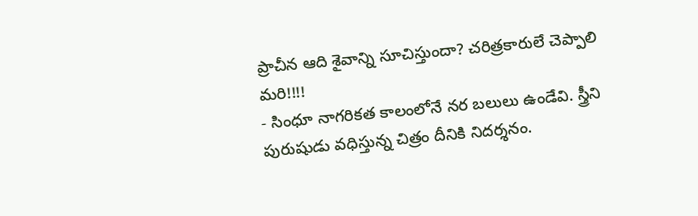ప్రాచీన ఆది శైవాన్ని సూచిస్తుందా? చరిత్రకారులే చెప్పాలి మరి!!!!
- సింధూ నాగరికత కాలంలోనే నర బలులు ఉండేవి. స్త్రీని పురుషుడు వధిస్తున్న చిత్రం దీనికి నిదర్శనం.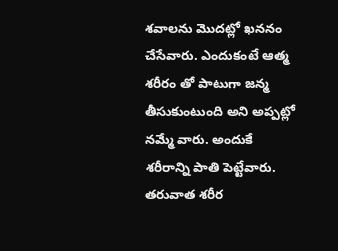శవాలను మొదట్లో ఖననం చేసేవారు. ఎందుకంటే ఆత్మ శరీరం తో పాటుగా జన్మ తీసుకుంటుంది అని అప్పట్లో నమ్మే వారు. అందుకే శరీరాన్ని పాతి పెట్టేవారు. తరువాత శరీర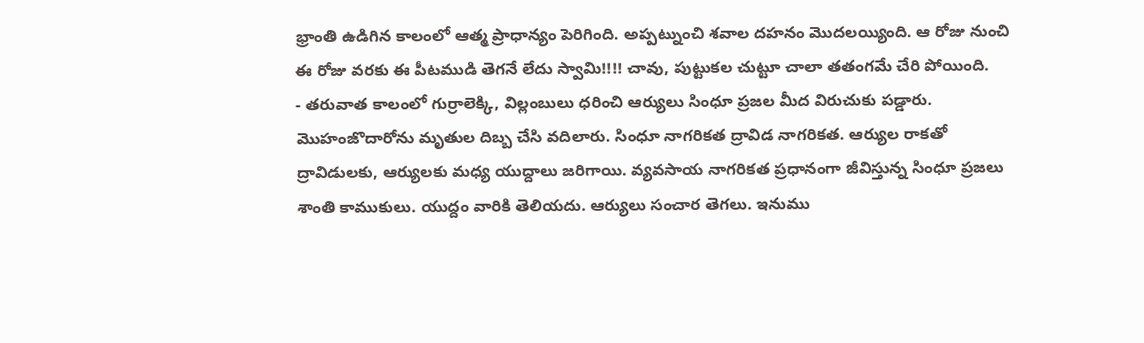భ్రాంతి ఉడిగిన కాలంలో ఆత్మ ప్రాధాన్యం పెరిగింది. అప్పట్నుంచి శవాల దహనం మొదలయ్యింది. ఆ రోజు నుంచి ఈ రోజు వరకు ఈ పీటముడి తెగనే లేదు స్వామి!!!! చావు, పుట్టుకల చుట్టూ చాలా తతంగమే చేరి పోయింది.
- తరువాత కాలంలో గుర్రాలెక్కి, విల్లంబులు ధరించి ఆర్యులు సింధూ ప్రజల మీద విరుచుకు పడ్డారు. మొహంజొదారోను మృతుల దిబ్బ చేసి వదిలారు. సింధూ నాగరికత ద్రావిడ నాగరికత. ఆర్యుల రాకతో ద్రావిడులకు, ఆర్యులకు మధ్య యుద్దాలు జరిగాయి. వ్యవసాయ నాగరికత ప్రధానంగా జీవిస్తున్న సింధూ ప్రజలు శాంతి కాముకులు. యుద్దం వారికి తెలియదు. ఆర్యులు సంచార తెగలు. ఇనుము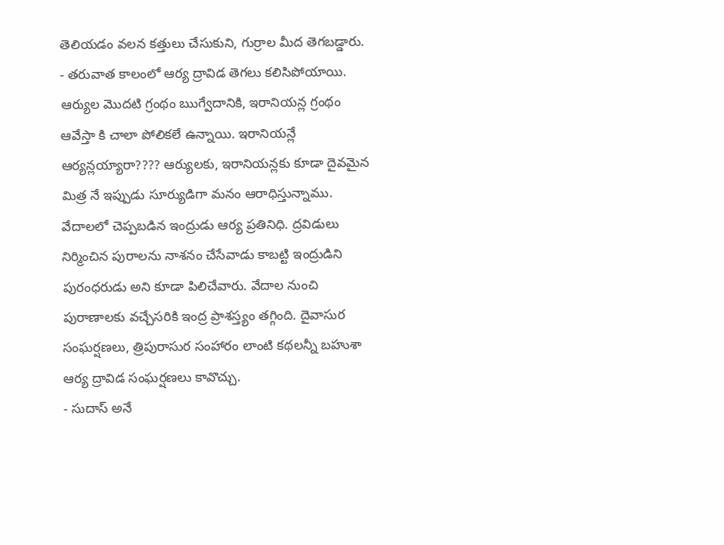తెలియడం వలన కత్తులు చేసుకుని, గుర్రాల మీద తెగబడ్డారు.
- తరువాత కాలంలో ఆర్య ద్రావిడ తెగలు కలిసిపోయాయి. ఆర్యుల మొదటి గ్రంథం ఋగ్వేదానికి, ఇరానియన్ల గ్రంథం ఆవేస్తా కి చాలా పోలికలే ఉన్నాయి. ఇరానియన్లే ఆర్యన్లయ్యారా???? ఆర్యులకు, ఇరానియన్లకు కూడా దైవమైన మిత్ర నే ఇప్పుడు సూర్యుడిగా మనం ఆరాధిస్తున్నాము. వేదాలలో చెప్పబడిన ఇంద్రుడు ఆర్య ప్రతినిధి. ద్రవిడులు నిర్మించిన పురాలను నాశనం చేసేవాడు కాబట్టి ఇంద్రుడిని పురంధరుడు అని కూడా పిలిచేవారు. వేదాల నుంచి పురాణాలకు వచ్చేసరికి ఇంద్ర ప్రాశస్త్యం తగ్గింది. దైవాసుర సంఘర్షణలు, త్రిపురాసుర సంహారం లాంటి కథలన్నీ బహుశా ఆర్య ద్రావిడ సంఘర్షణలు కావొచ్చు.
- సుదాస్ అనే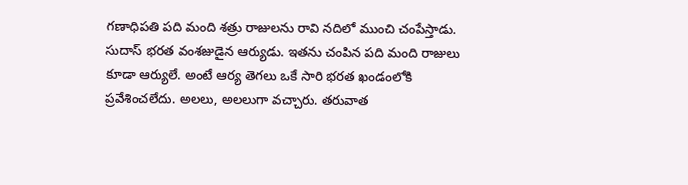గణాధిపతి పది మంది శత్రు రాజులను రావి నదిలో ముంచి చంపేస్తాడు. సుదాస్ భరత వంశజుడైన ఆర్యుడు. ఇతను చంపిన పది మంది రాజులు కూడా ఆర్యులే. అంటే ఆర్య తెగలు ఒకే సారి భరత ఖండంలోకి ప్రవేశించలేదు. అలలు, అలలుగా వచ్చారు. తరువాత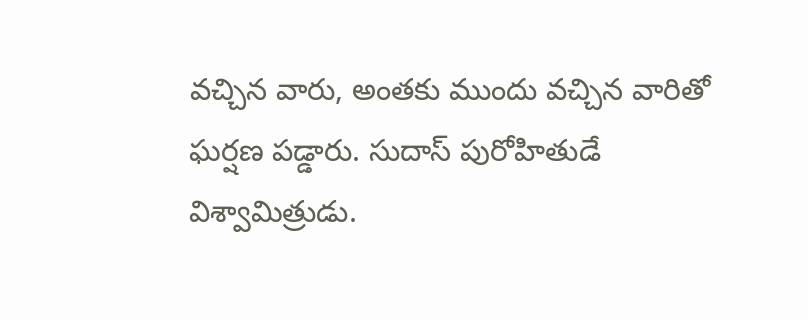వచ్చిన వారు, అంతకు ముందు వచ్చిన వారితో ఘర్షణ పడ్డారు. సుదాస్ పురోహితుడే విశ్వామిత్రుడు.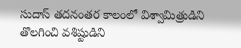సుదాస్ తదనంతర కాలంలో విశ్వామిత్రుడిని తొలగించి వశిష్టుడిని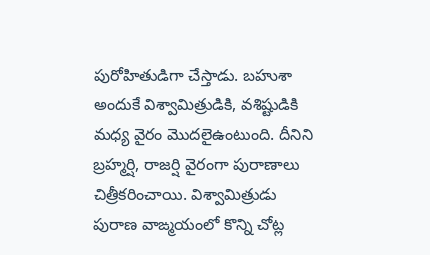పురోహితుడిగా చేస్తాడు. బహుశా అందుకే విశ్వామిత్రుడికి, వశిష్టుడికి మధ్య వైరం మొదలైఉంటుంది. దీనిని బ్రహ్మర్షి, రాజర్షి వైరంగా పురాణాలు చిత్రీకరించాయి. విశ్వామిత్రుడు పురాణ వాఙ్మయంలో కొన్ని చోట్ల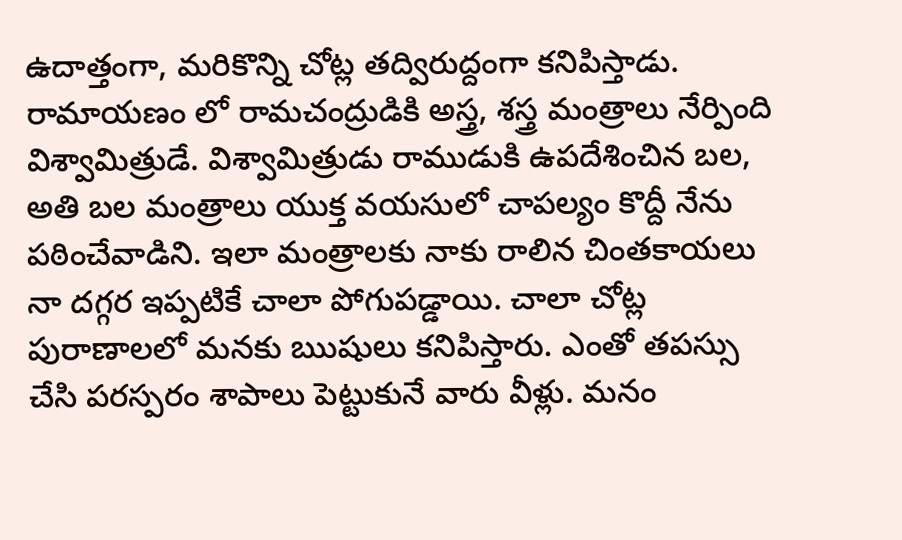ఉదాత్తంగా, మరికొన్ని చోట్ల తద్విరుద్దంగా కనిపిస్తాడు. రామాయణం లో రామచంద్రుడికి అస్త్ర, శస్త్ర మంత్రాలు నేర్పింది విశ్వామిత్రుడే. విశ్వామిత్రుడు రాముడుకి ఉపదేశించిన బల, అతి బల మంత్రాలు యుక్త వయసులో చాపల్యం కొద్దీ నేను పఠించేవాడిని. ఇలా మంత్రాలకు నాకు రాలిన చింతకాయలు నా దగ్గర ఇప్పటికే చాలా పోగుపడ్డాయి. చాలా చోట్ల పురాణాలలో మనకు ఋషులు కనిపిస్తారు. ఎంతో తపస్సు చేసి పరస్పరం శాపాలు పెట్టుకునే వారు వీళ్లు. మనం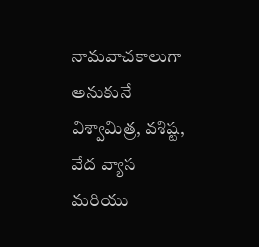నామవాచకాలుగా అనుకునే విశ్వామిత్ర, వశిష్ట, వేద వ్యాస మరియు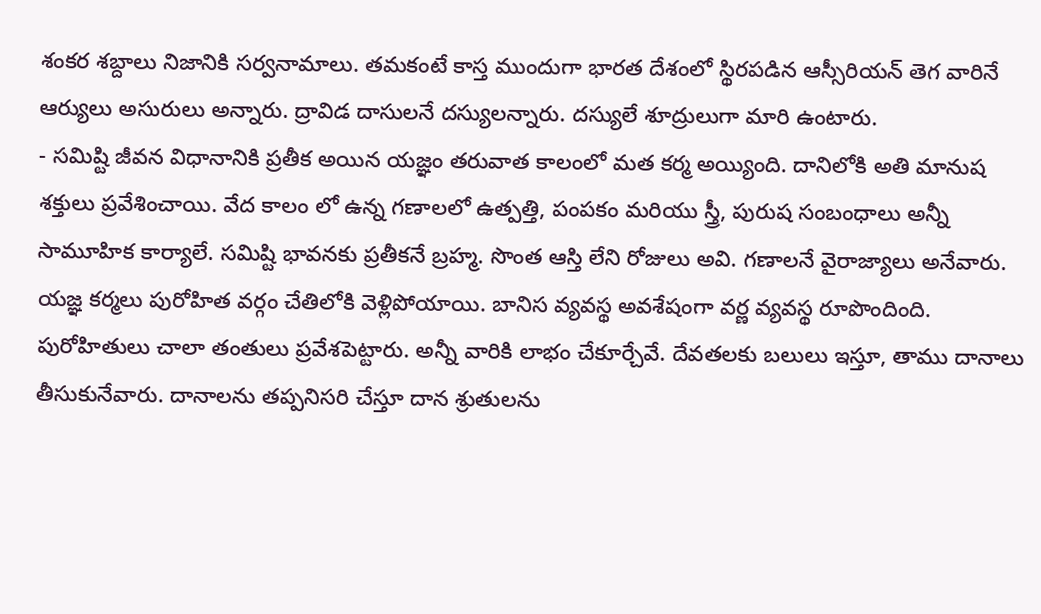శంకర శబ్దాలు నిజానికి సర్వనామాలు. తమకంటే కాస్త ముందుగా భారత దేశంలో స్థిరపడిన ఆస్సీరియన్ తెగ వారినే ఆర్యులు అసురులు అన్నారు. ద్రావిడ దాసులనే దస్యులన్నారు. దస్యులే శూద్రులుగా మారి ఉంటారు.
- సమిష్టి జీవన విధానానికి ప్రతీక అయిన యజ్ఞం తరువాత కాలంలో మత కర్మ అయ్యింది. దానిలోకి అతి మానుష శక్తులు ప్రవేశించాయి. వేద కాలం లో ఉన్న గణాలలో ఉత్పత్తి, పంపకం మరియు స్త్రీ, పురుష సంబంధాలు అన్నీ సామూహిక కార్యాలే. సమిష్టి భావనకు ప్రతీకనే బ్రహ్మ. సొంత ఆస్తి లేని రోజులు అవి. గణాలనే వైరాజ్యాలు అనేవారు. యజ్ఞ కర్మలు పురోహిత వర్గం చేతిలోకి వెళ్లిపోయాయి. బానిస వ్యవస్థ అవశేషంగా వర్ణ వ్యవస్థ రూపొందింది. పురోహితులు చాలా తంతులు ప్రవేశపెట్టారు. అన్నీ వారికి లాభం చేకూర్చేవే. దేవతలకు బలులు ఇస్తూ, తాము దానాలు తీసుకునేవారు. దానాలను తప్పనిసరి చేస్తూ దాన శ్రుతులను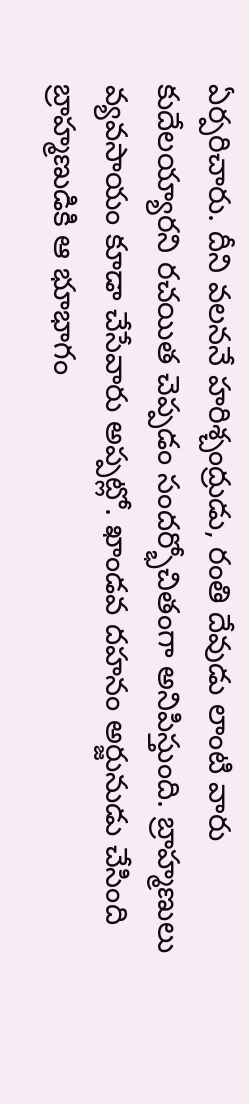ఏర్పరిచారు. దీని వలననే హరిశ్చంద్రుడు, రంతి దేవుడు లాంటి వారు కుదేలయ్యారని రచయిత చెప్పడం సందర్భోచితంగా అనిపిస్తుంది. బ్రాహ్మణులు వ్యవసాయం కూడా చేసేవారు అప్పట్లో. ఖాండవ దహనం అర్జునుడు చేసింది బ్రాహ్మణుడికి ఆ భూభాగం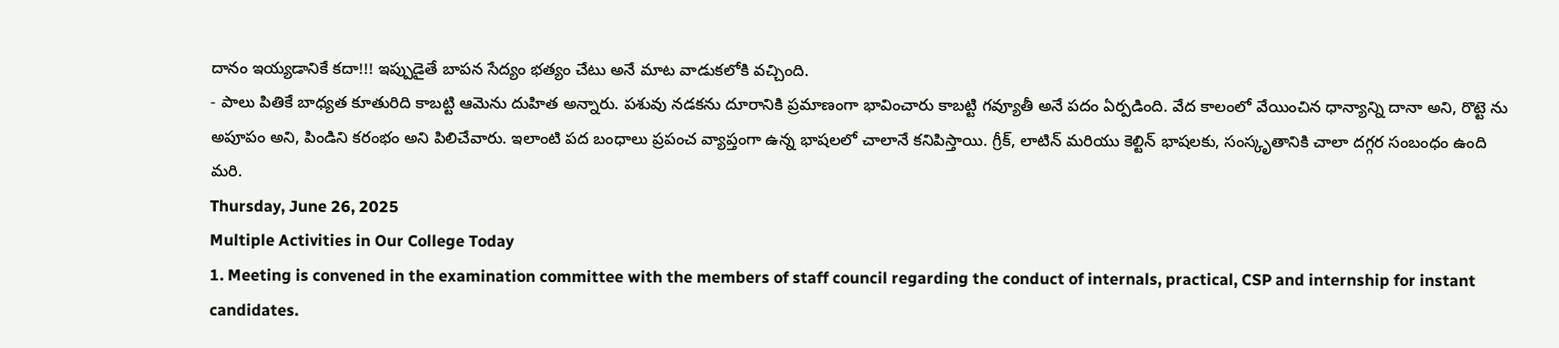దానం ఇయ్యడానికే కదా!!! ఇప్పుడైతే బాపన సేద్యం భత్యం చేటు అనే మాట వాడుకలోకి వచ్చింది.
- పాలు పితికే బాధ్యత కూతురిది కాబట్టి ఆమెను దుహిత అన్నారు. పశువు నడకను దూరానికి ప్రమాణంగా భావించారు కాబట్టి గవ్యూతీ అనే పదం ఏర్పడింది. వేద కాలంలో వేయించిన ధాన్యాన్ని దానా అని, రొట్టె ను అపూపం అని, పిండిని కరంభం అని పిలిచేవారు. ఇలాంటి పద బంధాలు ప్రపంచ వ్యాప్తంగా ఉన్న భాషలలో చాలానే కనిపిస్తాయి. గ్రీక్, లాటిన్ మరియు కెల్టిన్ భాషలకు, సంస్కృతానికి చాలా దగ్గర సంబంధం ఉంది మరి.
Thursday, June 26, 2025
Multiple Activities in Our College Today
1. Meeting is convened in the examination committee with the members of staff council regarding the conduct of internals, practical, CSP and internship for instant candidates.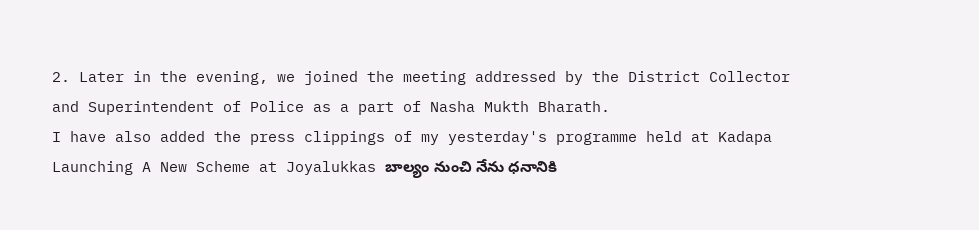2. Later in the evening, we joined the meeting addressed by the District Collector and Superintendent of Police as a part of Nasha Mukth Bharath.
I have also added the press clippings of my yesterday's programme held at Kadapa
Launching A New Scheme at Joyalukkas బాల్యం నుంచి నేను ధనానికి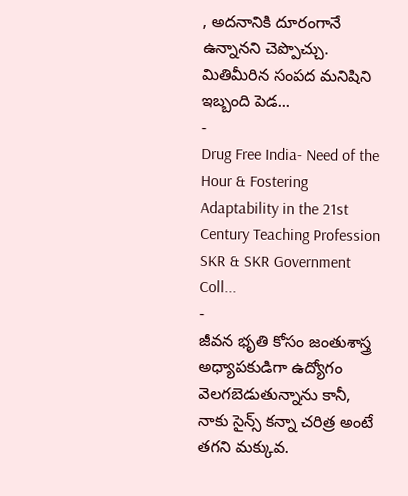, అదనానికి దూరంగానే ఉన్నానని చెప్పొచ్చు. మితిమీరిన సంపద మనిషిని ఇబ్బంది పెడ...
-
Drug Free India- Need of the Hour & Fostering Adaptability in the 21st Century Teaching Profession SKR & SKR Government Coll...
-
జీవన భృతి కోసం జంతుశాస్త్ర అధ్యాపకుడిగా ఉద్యోగం వెలగబెడుతున్నాను కానీ, నాకు సైన్స్ కన్నా చరిత్ర అంటే తగని మక్కువ.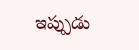ఇప్పుడు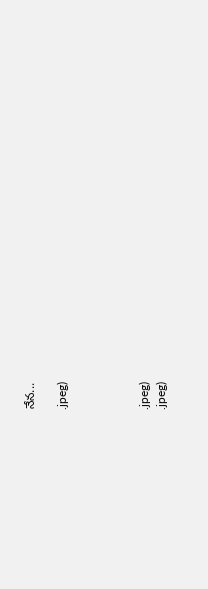నేన...

.jpeg)




.jpeg)
.jpeg)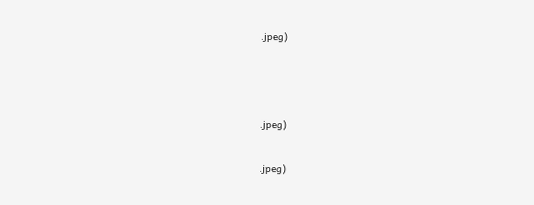.jpeg)



.jpeg)

.jpeg)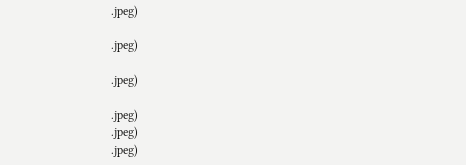.jpeg)

.jpeg)

.jpeg)

.jpeg)
.jpeg)
.jpeg)